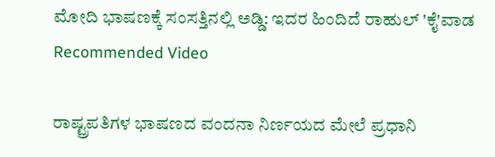ಮೋದಿ ಭಾಷಣಕ್ಕೆ ಸಂಸತ್ತಿನಲ್ಲಿ ಅಡ್ಡಿ: ಇದರ ಹಿಂದಿದೆ ರಾಹುಲ್ 'ಕೈ'ವಾಡ
Recommended Video

ರಾಷ್ಟ್ರಪತಿಗಳ ಭಾಷಣದ ವಂದನಾ ನಿರ್ಣಯದ ಮೇಲೆ ಪ್ರಧಾನಿ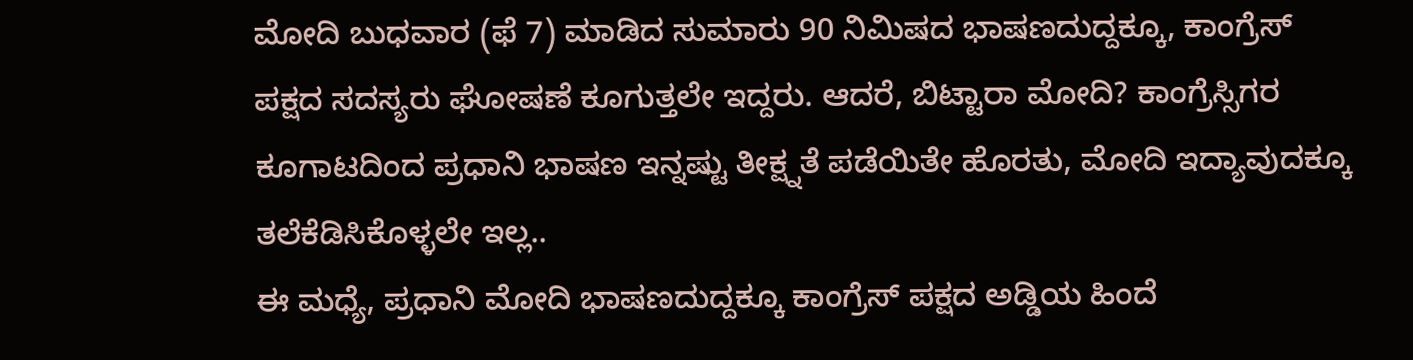ಮೋದಿ ಬುಧವಾರ (ಫೆ 7) ಮಾಡಿದ ಸುಮಾರು 90 ನಿಮಿಷದ ಭಾಷಣದುದ್ದಕ್ಕೂ, ಕಾಂಗ್ರೆಸ್ ಪಕ್ಷದ ಸದಸ್ಯರು ಘೋಷಣೆ ಕೂಗುತ್ತಲೇ ಇದ್ದರು. ಆದರೆ, ಬಿಟ್ಟಾರಾ ಮೋದಿ? ಕಾಂಗ್ರೆಸ್ಸಿಗರ ಕೂಗಾಟದಿಂದ ಪ್ರಧಾನಿ ಭಾಷಣ ಇನ್ನಷ್ಟು ತೀಕ್ಷ್ನತೆ ಪಡೆಯಿತೇ ಹೊರತು, ಮೋದಿ ಇದ್ಯಾವುದಕ್ಕೂ ತಲೆಕೆಡಿಸಿಕೊಳ್ಳಲೇ ಇಲ್ಲ..
ಈ ಮಧ್ಯೆ, ಪ್ರಧಾನಿ ಮೋದಿ ಭಾಷಣದುದ್ದಕ್ಕೂ ಕಾಂಗ್ರೆಸ್ ಪಕ್ಷದ ಅಡ್ಡಿಯ ಹಿಂದೆ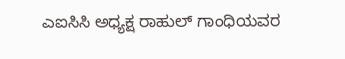ಎಐಸಿಸಿ ಅಧ್ಯಕ್ಷ ರಾಹುಲ್ ಗಾಂಧಿಯವರ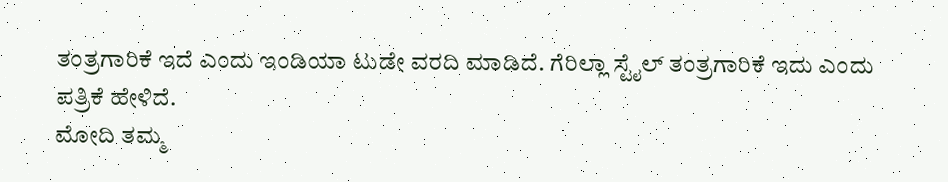ತಂತ್ರಗಾರಿಕೆ ಇದೆ ಎಂದು ಇಂಡಿಯಾ ಟುಡೇ ವರದಿ ಮಾಡಿದೆ. ಗೆರಿಲ್ಲಾ ಸ್ಟೈಲ್ ತಂತ್ರಗಾರಿಕೆ ಇದು ಎಂದು ಪತ್ರಿಕೆ ಹೇಳಿದೆ.
ಮೋದಿ ತಮ್ಮ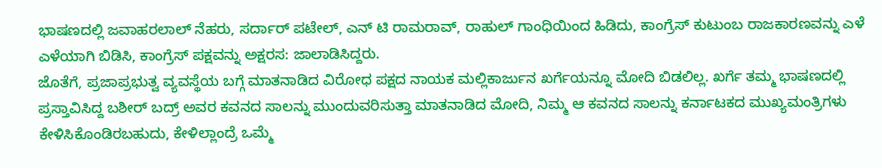ಭಾಷಣದಲ್ಲಿ ಜವಾಹರಲಾಲ್ ನೆಹರು, ಸರ್ದಾರ್ ಪಟೇಲ್, ಎನ್ ಟಿ ರಾಮರಾವ್, ರಾಹುಲ್ ಗಾಂಧಿಯಿಂದ ಹಿಡಿದು, ಕಾಂಗ್ರೆಸ್ ಕುಟುಂಬ ರಾಜಕಾರಣವನ್ನು ಎಳೆ ಎಳೆಯಾಗಿ ಬಿಡಿಸಿ, ಕಾಂಗ್ರೆಸ್ ಪಕ್ಷವನ್ನು ಅಕ್ಷರಸ: ಜಾಲಾಡಿಸಿದ್ದರು.
ಜೊತೆಗೆ, ಪ್ರಜಾಪ್ರಭುತ್ವ ವ್ಯವಸ್ಥೆಯ ಬಗ್ಗೆ ಮಾತನಾಡಿದ ವಿರೋಧ ಪಕ್ಷದ ನಾಯಕ ಮಲ್ಲಿಕಾರ್ಜುನ ಖರ್ಗೆಯನ್ನೂ ಮೋದಿ ಬಿಡಲಿಲ್ಲ. ಖರ್ಗೆ ತಮ್ಮ ಭಾಷಣದಲ್ಲಿ ಪ್ರಸ್ತಾವಿಸಿದ್ದ ಬಶೀರ್ ಬದ್ರ್ ಅವರ ಕವನದ ಸಾಲನ್ನು ಮುಂದುವರಿಸುತ್ತಾ ಮಾತನಾಡಿದ ಮೋದಿ, ನಿಮ್ಮ ಆ ಕವನದ ಸಾಲನ್ನು ಕರ್ನಾಟಕದ ಮುಖ್ಯಮಂತ್ರಿಗಳು ಕೇಳಿಸಿಕೊಂಡಿರಬಹುದು, ಕೇಳಿಲ್ಲಾಂದ್ರೆ ಒಮ್ಮೆ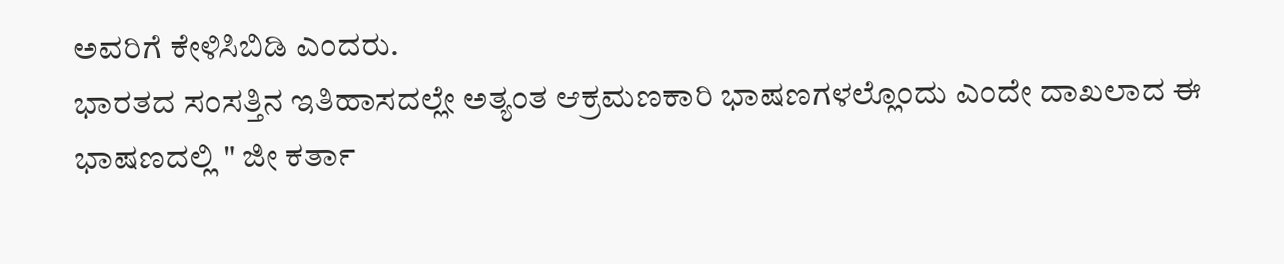ಅವರಿಗೆ ಕೇಳಿಸಿಬಿಡಿ ಎಂದರು.
ಭಾರತದ ಸಂಸತ್ತಿನ ಇತಿಹಾಸದಲ್ಲೇ ಅತ್ಯಂತ ಆಕ್ರಮಣಕಾರಿ ಭಾಷಣಗಳಲ್ಲೊಂದು ಎಂದೇ ದಾಖಲಾದ ಈ ಭಾಷಣದಲ್ಲಿ " ಜೀ ಕರ್ತಾ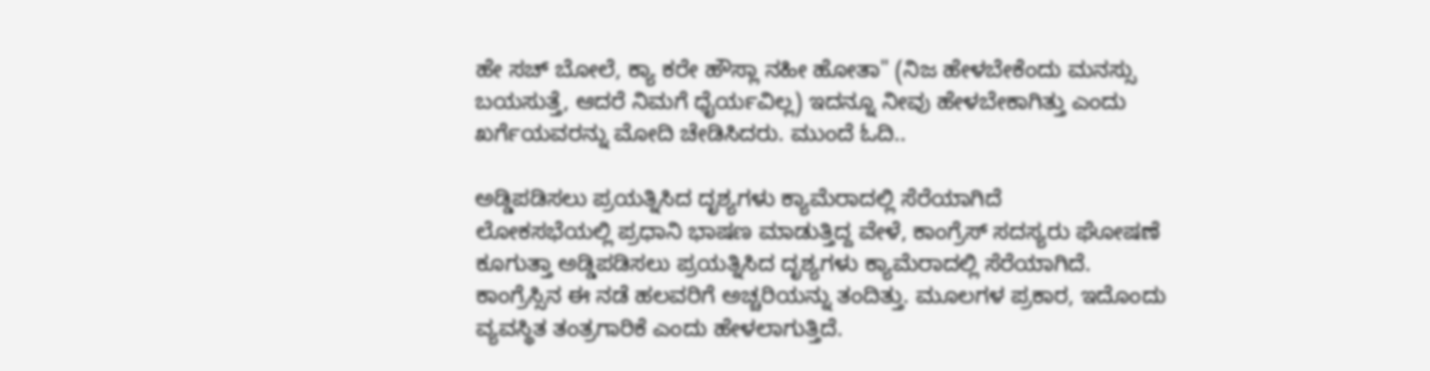ಹೇ ಸಚ್ ಬೋಲೆ, ಕ್ಯಾ ಕರೇ ಹೌಸ್ಲಾ ನಹೀ ಹೋತಾ" (ನಿಜ ಹೇಳಬೇಕೆಂದು ಮನಸ್ಸು ಬಯಸುತ್ತೆ, ಆದರೆ ನಿಮಗೆ ಧೈರ್ಯವಿಲ್ಲ) ಇದನ್ನೂ ನೀವು ಹೇಳಬೇಕಾಗಿತ್ತು ಎಂದು ಖರ್ಗೆಯವರನ್ನು ಮೋದಿ ಚೇಡಿಸಿದರು. ಮುಂದೆ ಓದಿ..

ಅಡ್ಡಿಪಡಿಸಲು ಪ್ರಯತ್ನಿಸಿದ ದೃಶ್ಯಗಳು ಕ್ಯಾಮೆರಾದಲ್ಲಿ ಸೆರೆಯಾಗಿದೆ
ಲೋಕಸಭೆಯಲ್ಲಿ ಪ್ರಧಾನಿ ಭಾಷಣ ಮಾಡುತ್ತಿದ್ದ ವೇಳೆ, ಕಾಂಗ್ರೆಸ್ ಸದಸ್ಯರು ಘೋಷಣೆ ಕೂಗುತ್ತಾ ಅಡ್ಡಿಪಡಿಸಲು ಪ್ರಯತ್ನಿಸಿದ ದೃಶ್ಯಗಳು ಕ್ಯಾಮೆರಾದಲ್ಲಿ ಸೆರೆಯಾಗಿದೆ. ಕಾಂಗ್ರೆಸ್ಸಿನ ಈ ನಡೆ ಹಲವರಿಗೆ ಅಚ್ಚರಿಯನ್ನು ತಂದಿತ್ತು. ಮೂಲಗಳ ಪ್ರಕಾರ, ಇದೊಂದು ವ್ಯವಸ್ಥಿತ ತಂತ್ರಗಾರಿಕೆ ಎಂದು ಹೇಳಲಾಗುತ್ತಿದೆ.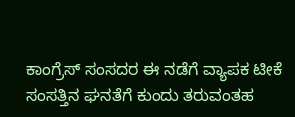ಕಾಂಗ್ರೆಸ್ ಸಂಸದರ ಈ ನಡೆಗೆ ವ್ಯಾಪಕ ಟೀಕೆ
ಸಂಸತ್ತಿನ ಘನತೆಗೆ ಕುಂದು ತರುವಂತಹ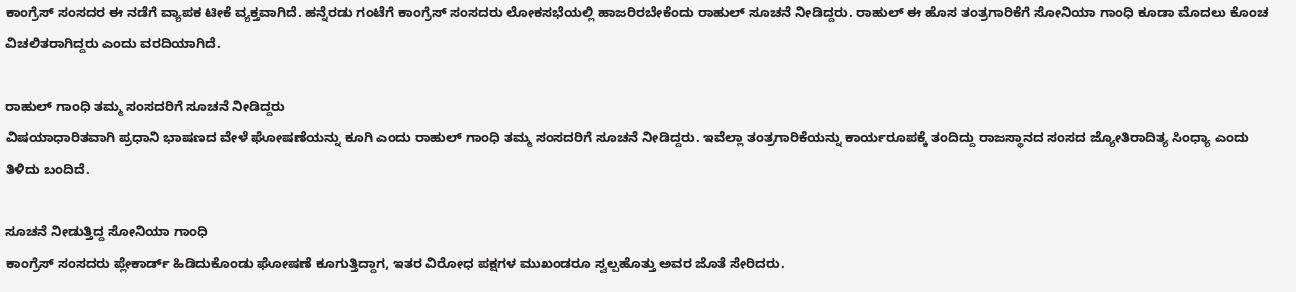ಕಾಂಗ್ರೆಸ್ ಸಂಸದರ ಈ ನಡೆಗೆ ವ್ಯಾಪಕ ಟೀಕೆ ವ್ಯಕ್ತವಾಗಿದೆ. ಹನ್ನೆರಡು ಗಂಟೆಗೆ ಕಾಂಗ್ರೆಸ್ ಸಂಸದರು ಲೋಕಸಭೆಯಲ್ಲಿ ಹಾಜರಿರಬೇಕೆಂದು ರಾಹುಲ್ ಸೂಚನೆ ನೀಡಿದ್ದರು. ರಾಹುಲ್ ಈ ಹೊಸ ತಂತ್ರಗಾರಿಕೆಗೆ ಸೋನಿಯಾ ಗಾಂಧಿ ಕೂಡಾ ಮೊದಲು ಕೊಂಚ ವಿಚಲಿತರಾಗಿದ್ದರು ಎಂದು ವರದಿಯಾಗಿದೆ.

ರಾಹುಲ್ ಗಾಂಧಿ ತಮ್ಮ ಸಂಸದರಿಗೆ ಸೂಚನೆ ನೀಡಿದ್ದರು
ವಿಷಯಾಧಾರಿತವಾಗಿ ಪ್ರಧಾನಿ ಭಾಷಣದ ವೇಳೆ ಘೋಷಣೆಯನ್ನು ಕೂಗಿ ಎಂದು ರಾಹುಲ್ ಗಾಂಧಿ ತಮ್ಮ ಸಂಸದರಿಗೆ ಸೂಚನೆ ನೀಡಿದ್ದರು. ಇವೆಲ್ಲಾ ತಂತ್ರಗಾರಿಕೆಯನ್ನು ಕಾರ್ಯರೂಪಕ್ಕೆ ತಂದಿದ್ದು ರಾಜಸ್ಥಾನದ ಸಂಸದ ಜ್ಯೋತಿರಾದಿತ್ಯ ಸಿಂಧ್ಯಾ ಎಂದು ತಿಳಿದು ಬಂದಿದೆ.

ಸೂಚನೆ ನೀಡುತ್ತಿದ್ದ ಸೋನಿಯಾ ಗಾಂಧಿ
ಕಾಂಗ್ರೆಸ್ ಸಂಸದರು ಪ್ಲೇಕಾರ್ಡ್ ಹಿಡಿದುಕೊಂಡು ಘೋಷಣೆ ಕೂಗುತ್ತಿದ್ದಾಗ, ಇತರ ವಿರೋಧ ಪಕ್ಷಗಳ ಮುಖಂಡರೂ ಸ್ವಲ್ಪಹೊತ್ತು ಅವರ ಜೊತೆ ಸೇರಿದರು.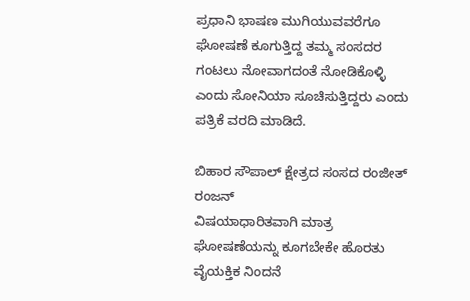ಪ್ರಧಾನಿ ಭಾಷಣ ಮುಗಿಯುವವರೆಗೂ ಘೋಷಣೆ ಕೂಗುತ್ತಿದ್ದ ತಮ್ಮ ಸಂಸದರ ಗಂಟಲು ನೋವಾಗದಂತೆ ನೋಡಿಕೊಳ್ಳಿ ಎಂದು ಸೋನಿಯಾ ಸೂಚಿಸುತ್ತಿದ್ದರು ಎಂದು ಪತ್ರಿಕೆ ವರದಿ ಮಾಡಿದೆ.

ಬಿಹಾರ ಸೌಪಾಲ್ ಕ್ಷೇತ್ರದ ಸಂಸದ ರಂಜೀತ್ ರಂಜನ್
ವಿಷಯಾಧಾರಿತವಾಗಿ ಮಾತ್ರ ಘೋಷಣೆಯನ್ನು ಕೂಗಬೇಕೇ ಹೊರತು ವೈಯಕ್ತಿಕ ನಿಂದನೆ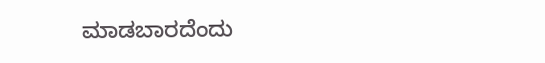ಮಾಡಬಾರದೆಂದು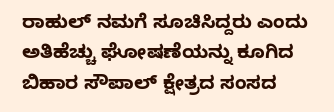ರಾಹುಲ್ ನಮಗೆ ಸೂಚಿಸಿದ್ದರು ಎಂದು ಅತಿಹೆಚ್ಚು ಘೋಷಣೆಯನ್ನು ಕೂಗಿದ ಬಿಹಾರ ಸೌಪಾಲ್ ಕ್ಷೇತ್ರದ ಸಂಸದ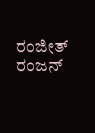ರಂಜೀತ್ ರಂಜನ್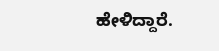ಹೇಳಿದ್ದಾರೆ.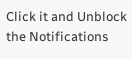Click it and Unblock the Notifications